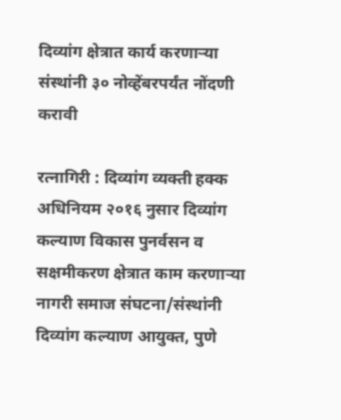दिव्यांग क्षेत्रात कार्य करणाऱ्या संस्थांनी ३० नोव्हेंबरपर्यंत नोंदणी करावी

रत्नागिरी : दिव्यांग व्यक्ती हक्क अधिनियम २०१६ नुसार दिव्यांग कल्याण विकास पुनर्वसन व सक्षमीकरण क्षेत्रात काम करणाऱ्या नागरी समाज संघटना/संस्थांनी दिव्यांग कल्याण आयुक्त, पुणे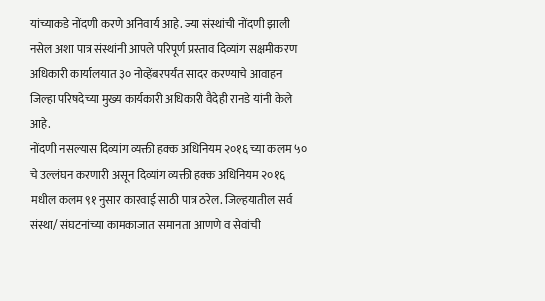यांच्याकडे नोंदणी करणे अनिवार्य आहे. ज्या संस्थांची नोंदणी झाली नसेल अशा पात्र संस्थांनी आपले परिपूर्ण प्रस्ताव दिव्यांग सक्षमीकरण अधिकारी कार्यालयात ३० नोव्हेंबरपर्यंत सादर करण्याचे आवाहन जिल्हा परिषदेच्या मुख्य कार्यकारी अधिकारी वैदेही रानडे यांनी केले आहे.
नोंदणी नसल्यास दिव्यांग व्यक्ती हक्क अधिनियम २०१६ च्या कलम ५० चे उल्लंघन करणारी असून दिव्यांग व्यक्ती हक्क अधिनियम २०१६ मधील कलम ९१ नुसार कारवाई साठी पात्र ठरेल. जिल्हयातील सर्व संस्था/ संघटनांच्या कामकाजात समानता आणणे व सेवांची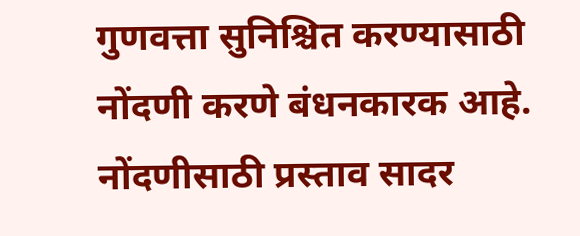गुणवत्ता सुनिश्चित करण्यासाठी नोंदणी करणे बंधनकारक आहे. नोंदणीसाठी प्रस्ताव सादर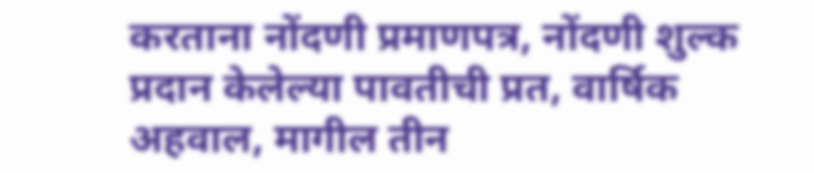करताना नोंदणी प्रमाणपत्र, नोंदणी शुल्क प्रदान केलेल्या पावतीची प्रत, वार्षिक अहवाल, मागील तीन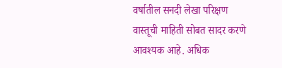वर्षातील सनदी लेखा परिक्षण वास्तूची माहिती सोबत सादर करणे आवश्यक आहे. अधिक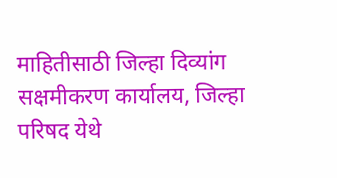माहितीसाठी जिल्हा दिव्यांग सक्षमीकरण कार्यालय, जिल्हा परिषद येथे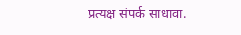प्रत्यक्ष संपर्क साधावा.